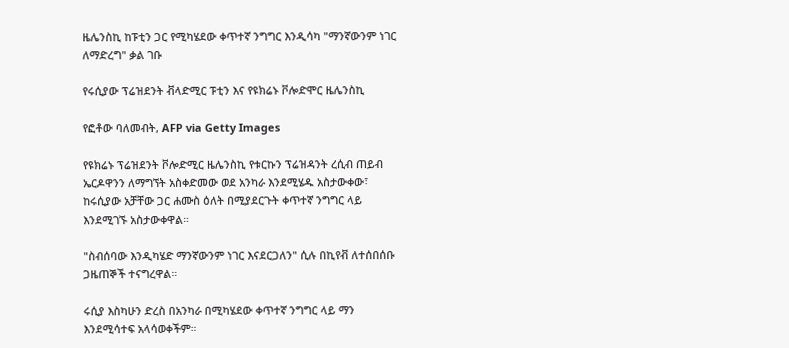ዜሌንስኪ ከፑቲን ጋር የሚካሄደው ቀጥተኛ ንግግር እንዲሳካ "ማንኛውንም ነገር ለማድረግ" ቃል ገቡ

የሩሲያው ፕሬዝደንት ቭላድሚር ፑቲን እና የዩክሬኑ ቮሎድሞር ዜሌንስኪ

የፎቶው ባለመብት, AFP via Getty Images

የዩክሬኑ ፕሬዝደንት ቮሎድሚር ዜሌንስኪ የቱርኩን ፕሬዝዳንት ረሲብ ጠይብ ኤርዶዋንን ለማግኘት አስቀድመው ወደ አንካራ እንደሚሄዱ አስታውቀው፣ ከሩሲያው አቻቸው ጋር ሐሙስ ዕለት በሚያደርጉት ቀጥተኛ ንግግር ላይ እንደሚገኙ አስታውቀዋል።

"ስብሰባው እንዲካሄድ ማንኛውንም ነገር እናደርጋለን" ሲሉ በኪየቭ ለተሰበሰቡ ጋዜጠኞች ተናግረዋል።

ሩሲያ እስካሁን ድረስ በአንካራ በሚካሄደው ቀጥተኛ ንግግር ላይ ማን እንደሚሳተፍ አላሳወቀችም።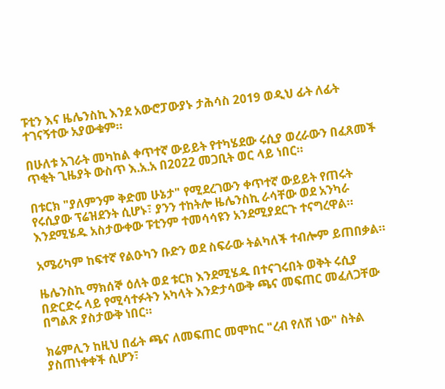ፑቲን እና ዜሌንስኪ እንደ አውሮፓውያኑ ታሕሳስ 2019 ወዲህ ፊት ለፊት ተገናኝተው አያውቁም።

በሁለቱ አገራት መካከል ቀጥተኛ ውይይት የተካሄደው ሩሲያ ወረራውን በፈጸመች ጥቂት ጊዜያት ውስጥ እ.አ.አ በ2022 መጋቢት ወር ላይ ነበር።

በቱርክ "ያለምንም ቅድመ ሁኔታ" የሚደረገውን ቀጥተኛ ውይይት የጠሩት የሩሲያው ፕሬዝደንት ሲሆኑ፣ ያንን ተከትሎ ዜሌንስኪ ራሳቸው ወደ አንካራ እንደሚሄዱ አስታውቀው ፑቲንም ተመሳሳዩን አንደሚያደርጉ ተናግረዋል።

አሜሪካም ከፍተኛ የልዑካን ቡድን ወደ ስፍራው ትልካለች ተብሎም ይጠበቃል።

ዜሌንስኪ ማክሰኞ ዕለት ወደ ቱርክ እንደሚሄዱ በተናገሩበት ወቅት ሩሲያ በድርድሩ ላይ የሚሳተፉትን አካላት እንድታሳውቅ ጫና መፍጠር መፈለጋቸው በግልጽ ያስታውቅ ነበር።

ክሬምሊን ከዚህ በፊት ጫና ለመፍጠር መሞከር "ረብ የለሽ ነው" ስትል ያስጠነቀቀች ሲሆን፣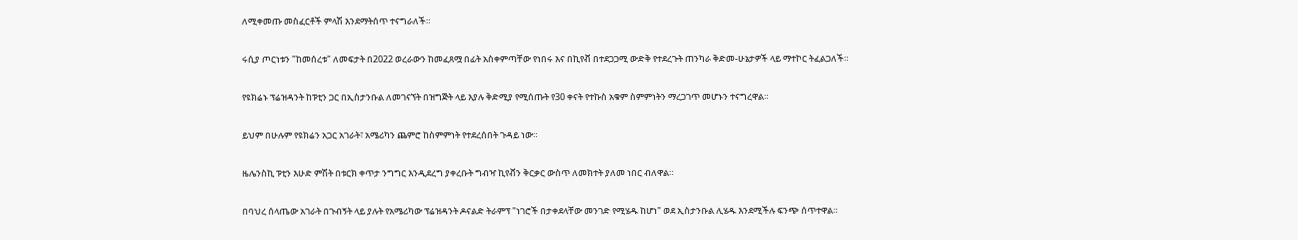ለሚቀመጡ መስፈርቶች ምላሽ እንደማትሰጥ ተናግራለች።

ሩሲያ ጦርነቱን "ከመሰረቱ" ለመፍታት በ2022 ወረራውን ከመፈጸሟ በፊት አስቀምጣቸው የነበሩ እና በኪየቭ በተደጋጋሚ ውድቅ የተደረጉት ጠንካራ ቅድመ-ሁኔታዎች ላይ ማተኮር ትፈልጋለች።

የዩክሬኑ ፕሬዝዳንት ከፑቲን ጋር በኢስታንቡል ለመገናኘት በዝግጅት ላይ እያሉ ቅድሚያ የሚሰጡት የ30 ቀናት የተኩስ አቁም ስምምነትን ማረጋገጥ መሆኑን ተናግረዋል።

ይህም በሁሉም የዩክሬን አጋር አገራት፣ አሜሪካን ጨምሮ ከስምምነት የተደረሰበት ጉዳይ ነው።

ዜሌንስኪ ፑቲን እሁድ ምሽት በቱርክ ቀጥታ ንግግር እንዲደረግ ያቀረቡት ግብዣ ኪየቭን ቅርቃር ውስጥ ለመክተት ያለመ ነበር ብለዋል።

በባህረ ሰላጤው አገራት በጉብኝት ላይ ያሉት የአሜሪካው ፕሬዝዳንት ዶናልድ ትራምፕ "ነገሮች በታቀደላቸው መንገድ የሚሄዱ ከሆነ" ወደ ኢስታንቡል ሊሄዱ እንደሚችሉ ፍንጭ ሰጥተዋል።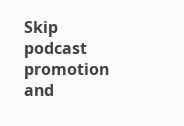Skip podcast promotion and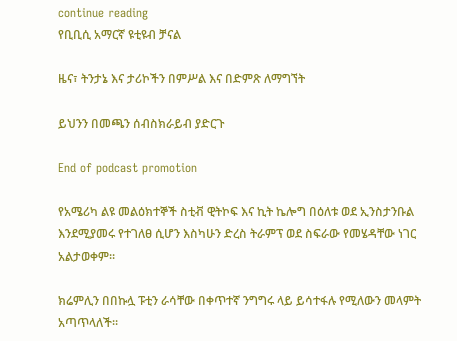continue reading
የቢቢሲ አማርኛ ዩቲዩብ ቻናል

ዜና፣ ትንታኔ እና ታሪኮችን በምሥል እና በድምጽ ለማግኘት

ይህንን በመጫን ሰብስክራይብ ያድርጉ

End of podcast promotion

የአሜሪካ ልዩ መልዕክተኞች ስቲቭ ዊትኮፍ እና ኪት ኬሎግ በዕለቱ ወደ ኢንስታንቡል እንደሚያመሩ የተገለፀ ሲሆን እስካሁን ድረስ ትራምፕ ወደ ስፍራው የመሄዳቸው ነገር አልታወቀም።

ክሬምሊን በበኩሏ ፑቲን ራሳቸው በቀጥተኛ ንግግሩ ላይ ይሳተፋሉ የሚለውን መላምት አጣጥላለች።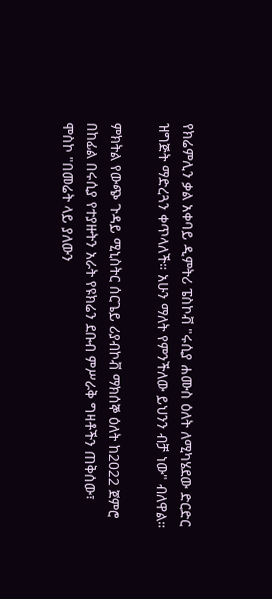የክሬምሊን ቃል አቀባይ ዲምትሪ ፔስኮቭ "ሩሲያ ሐሙስ ዕለት ለሚካሄደው ድርድር ዝግጅት ማድረጓን ቀጥላለች። አሁን ማለት የምንችለው ይህንን ብቻ ነው" ብለዋል።

ምክትል የውጭ ጉዳይ ሚኒስትር ሰርጌይ ሪያብኮቭ ማክሰኞ ዕለት ከ2022 ጀምሮ በከፊል በሩሲያ የተያዙትን አራት የዩክሬን ደቡብ ምሥራቅ ግዛቶችን ጠቅሰው፣ ሞስኮ "በመሬት ላይ ያለውን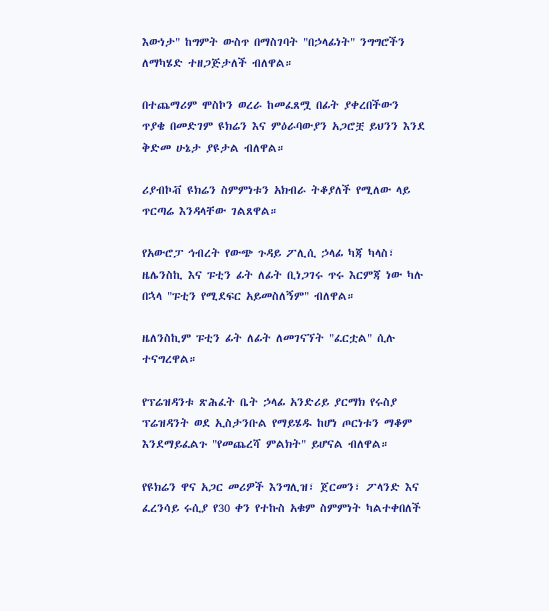እውነታ" ከግምት ውስጥ በማስገባት "በኃላፊነት" ንግግሮችን ለማካሄድ ተዘጋጅታለች ብለዋል።

በተጨማሪም ሞስኮን ወረራ ከመፈጸሟ በፊት ያቀረበችውን ጥያቄ በመድገም ዩክሬን እና ምዕራባውያን አጋሮቿ ይህንን እንደ ቅድመ ሁኔታ ያዩታል ብለዋል።

ሪያብኮቭ ዩክሬን ስምምነቱን አክብራ ትቆያለች የሚለው ላይ ጥርጣሬ እንዳላቸው ገልጸዋል።

የአውሮፓ ኅብረት የውጭ ጉዳይ ፖሊሲ ኃላፊ ካጃ ካላስ፣ ዜሌንስኪ እና ፑቲን ፊት ለፊት ቢነጋገሩ ጥሩ እርምጃ ነው ካሉ በኋላ "ፑቲን የሚደፍር አይመስለኝም" ብለዋል።

ዜለንስኪም ፑቲን ፊት ለፊት ለመገናኘት "ፈርቷል" ሲሉ ተናግረዋል።

የፕሬዝዳንቱ ጽሕፈት ቤት ኃላፊ አንድሪይ ያርማክ የሩስያ ፕሬዝዳንት ወደ ኢስታንቡል የማይሄዱ ከሆነ ጦርነቱን ማቆም እንደማይፈልጉ "የመጨረሻ ምልክት" ይሆናል ብለዋል።

የዩክሬን ዋና አጋር መሪዎች እንግሊዝ፣ ጀርመን፣ ፖላንድ እና ፈረንሳይ ሩሲያ የ30 ቀን የተኩስ አቁም ስምምነት ካልተቀበለች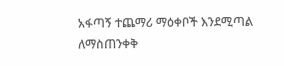አፋጣኝ ተጨማሪ ማዕቀቦች እንደሚጣል ለማስጠንቀቅ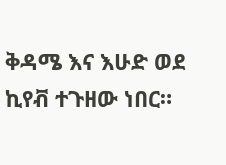ቅዳሜ እና እሁድ ወደ ኪየቭ ተጉዘው ነበር።